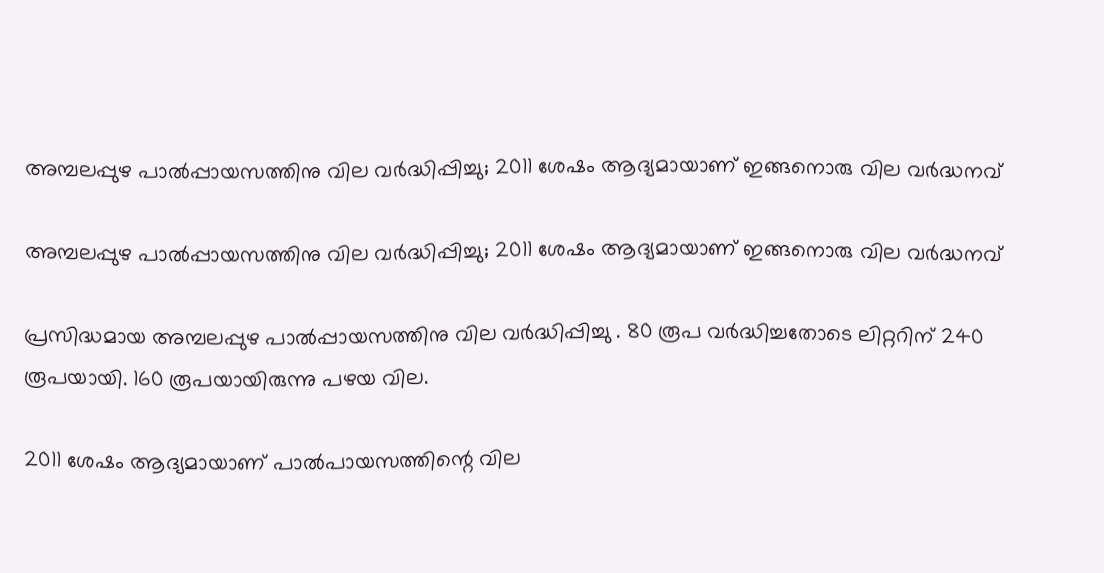അമ്പലപ്പുഴ പാൽപ്പായസത്തിനു വില വർദ്ധിപ്പിച്ചു; 2011 ശേഷം ആദ്യമായാണ് ഇങ്ങനൊരു വില വർദ്ധനവ്

അമ്പലപ്പുഴ പാൽപ്പായസത്തിനു വില വർദ്ധിപ്പിച്ചു; 2011 ശേഷം ആദ്യമായാണ് ഇങ്ങനൊരു വില വർദ്ധനവ്

പ്രസിദ്ധമായ അമ്പലപ്പുഴ പാൽപ്പായസത്തിനു വില വർദ്ധിപ്പിച്ചു . 80 രൂപ വർദ്ധിച്ചതോടെ ലിറ്ററിന് 240 രൂപയായി. 160 രൂപയായിരുന്നു പഴയ വില.

2011 ശേഷം ആദ്യമായാണ് പാൽപായസത്തിന്റെ വില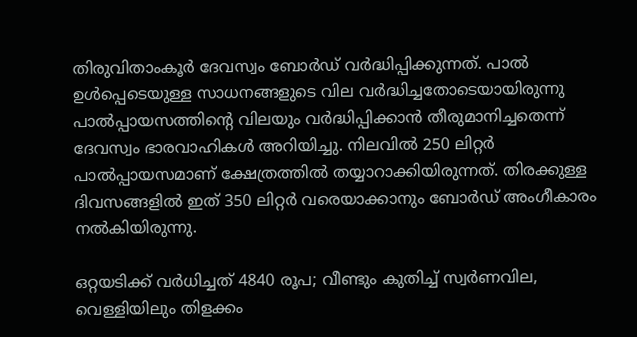തിരുവിതാംകൂർ ദേവസ്വം ബോർഡ് വർദ്ധിപ്പിക്കുന്നത്. പാൽ ഉൾപ്പെടെയുള്ള സാധനങ്ങളുടെ വില വർദ്ധിച്ചതോടെയായിരുന്നു പാൽപ്പായസത്തിൻ്റെ വിലയും വർദ്ധിപ്പിക്കാൻ തീരുമാനിച്ചതെന്ന് ദേവസ്വം ഭാരവാഹികൾ അറിയിച്ചു. നിലവിൽ 250 ലിറ്റർ പാൽപ്പായസമാണ് ക്ഷേത്രത്തിൽ തയ്യാറാക്കിയിരുന്നത്. തിരക്കുള്ള ദിവസങ്ങളിൽ ഇത് 350 ലിറ്റർ വരെയാക്കാനും ബോർഡ് അംഗീകാരം നൽകിയിരുന്നു.

ഒറ്റയടിക്ക് വര്‍ധിച്ചത് 4840 രൂപ; വീണ്ടും കുതിച്ച് സ്വര്‍ണവില, വെള്ളിയിലും തിളക്കം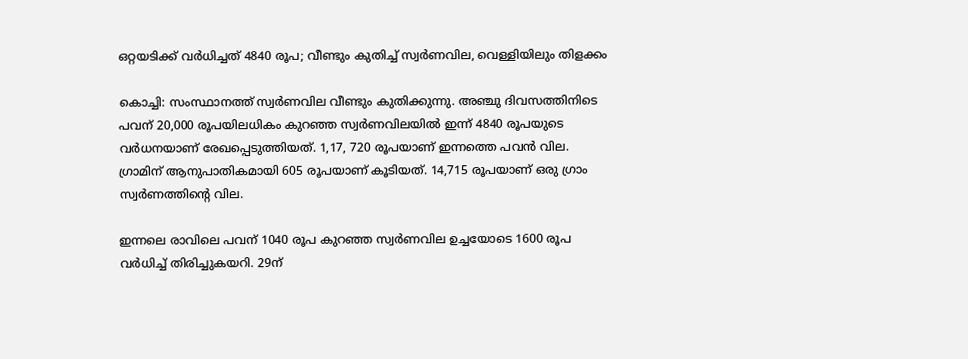ഒറ്റയടിക്ക് വര്‍ധിച്ചത് 4840 രൂപ; വീണ്ടും കുതിച്ച് സ്വര്‍ണവില, വെള്ളിയിലും തിളക്കം

കൊച്ചി: സംസ്ഥാനത്ത് സ്വര്‍ണവില വീണ്ടും കുതിക്കുന്നു. അഞ്ചു ദിവസത്തിനിടെ പവന് 20,000 രൂപയിലധികം കുറഞ്ഞ സ്വര്‍ണവിലയില്‍ ഇന്ന് 4840 രൂപയുടെ വര്‍ധനയാണ് രേഖപ്പെടുത്തിയത്. 1,17, 720 രൂപയാണ് ഇന്നത്തെ പവന്‍ വില. ഗ്രാമിന് ആനുപാതികമായി 605 രൂപയാണ് കൂടിയത്. 14,715 രൂപയാണ് ഒരു ഗ്രാം സ്വര്‍ണത്തിന്റെ വില.

ഇന്നലെ രാവിലെ പവന് 1040 രൂപ കുറഞ്ഞ സ്വര്‍ണവില ഉച്ചയോടെ 1600 രൂപ വര്‍ധിച്ച് തിരിച്ചുകയറി. 29ന്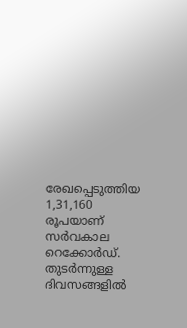രേഖപ്പെടുത്തിയ 1,31,160 രൂപയാണ് സര്‍വകാല റെക്കോര്‍ഡ്. തുടര്‍ന്നുള്ള ദിവസങ്ങളില്‍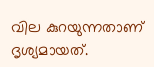വില കുറയുന്നതാണ് ദൃശ്യമായത്.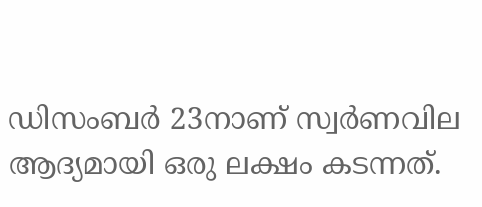ഡിസംബര്‍ 23നാണ് സ്വര്‍ണവില ആദ്യമായി ഒരു ലക്ഷം കടന്നത്.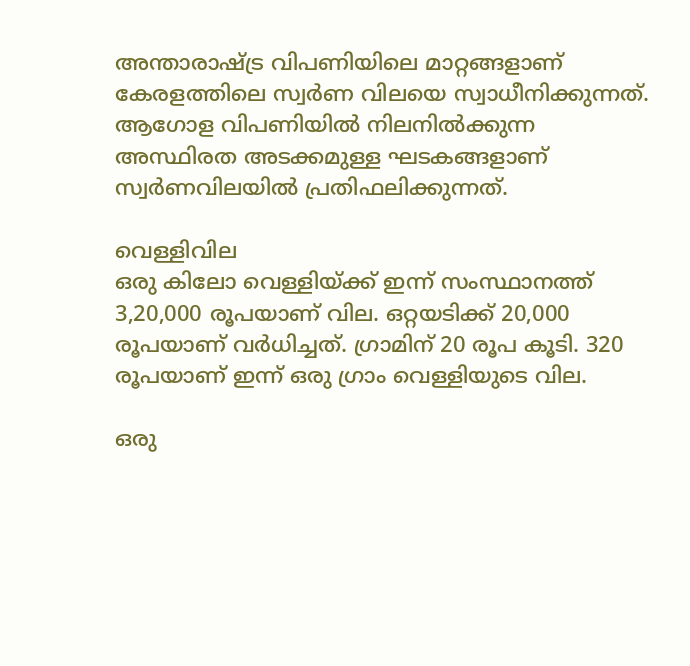അന്താരാഷ്ട്ര വിപണിയിലെ മാറ്റങ്ങളാണ് കേരളത്തിലെ സ്വര്‍ണ വിലയെ സ്വാധീനിക്കുന്നത്. ആഗോള വിപണിയില്‍ നിലനില്‍ക്കുന്ന അസ്ഥിരത അടക്കമുള്ള ഘടകങ്ങളാണ് സ്വര്‍ണവിലയില്‍ പ്രതിഫലിക്കുന്നത്.

വെള്ളിവില
ഒരു കിലോ വെള്ളിയ്ക്ക് ഇന്ന് സംസ്ഥാനത്ത് 3,20,000 രൂപയാണ് വില. ഒറ്റയടിക്ക് 20,000 രൂപയാണ് വര്‍ധിച്ചത്. ഗ്രാമിന് 20 രൂപ കൂടി. 320 രൂപയാണ് ഇന്ന് ഒരു ഗ്രാം വെള്ളിയുടെ വില.

ഒരു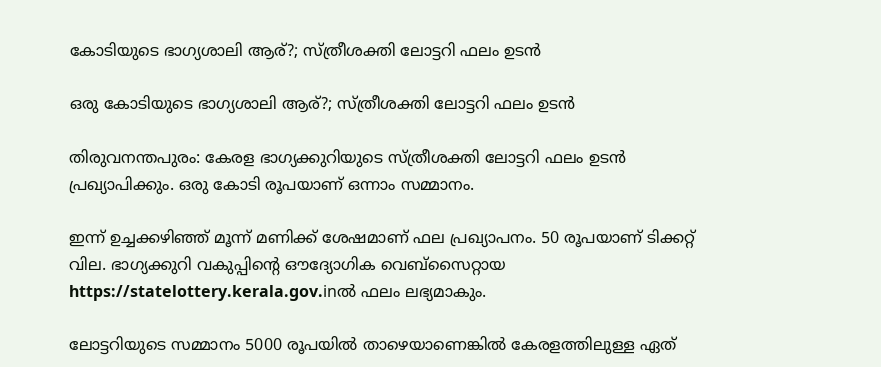കോടിയുടെ ഭാഗ്യശാലി ആര്?; സ്ത്രീശക്തി ലോട്ടറി ഫലം ഉടൻ

ഒരു കോടിയുടെ ഭാഗ്യശാലി ആര്?; സ്ത്രീശക്തി ലോട്ടറി ഫലം ഉടൻ

തിരുവനന്തപുരം: കേരള ഭാഗ്യക്കുറിയുടെ സ്ത്രീശക്തി ലോട്ടറി ഫലം ഉടന്‍ പ്രഖ്യാപിക്കും. ഒരു കോടി രൂപയാണ് ഒന്നാം സമ്മാനം.

ഇന്ന് ഉച്ചക്കഴിഞ്ഞ് മൂന്ന് മണിക്ക് ശേഷമാണ് ഫല പ്രഖ്യാപനം. 50 രൂപയാണ് ടിക്കറ്റ് വില. ഭാഗ്യക്കുറി വകുപ്പിന്റെ ഔദ്യോഗിക വെബ്സൈറ്റായ https://statelottery.kerala.gov.inല്‍ ഫലം ലഭ്യമാകും.

ലോട്ടറിയുടെ സമ്മാനം 5000 രൂപയിൽ താഴെയാണെങ്കിൽ കേരളത്തിലുള്ള ഏത്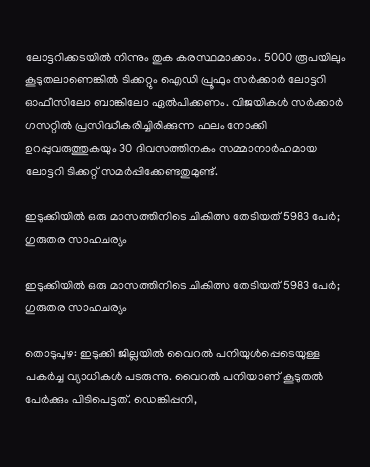ലോട്ടറിക്കടയിൽ നിന്നും തുക കരസ്ഥമാക്കാം. 5000 രൂപയിലും കൂടുതലാണെങ്കിൽ ടിക്കറ്റും ഐഡി പ്രൂഫും സർക്കാർ ലോട്ടറി ഓഫീസിലോ ബാങ്കിലോ ഏൽപിക്കണം. വിജയികൾ സർക്കാർ ഗസറ്റിൽ പ്രസിദ്ധീകരിച്ചിരിക്കുന്ന ഫലം നോക്കി ഉറപ്പുവരുത്തുകയും 30 ദിവസത്തിനകം സമ്മാനാർഹമായ ലോട്ടറി ടിക്കറ്റ് സമർപ്പിക്കേണ്ടതുമുണ്ട്.

ഇടുക്കിയില്‍ ഒരു മാസത്തിനിടെ ചികിത്സ തേടിയത് 5983 പേര്‍; ഗുരുതര സാഹചര്യം

ഇടുക്കിയില്‍ ഒരു മാസത്തിനിടെ ചികിത്സ തേടിയത് 5983 പേര്‍; ഗുരുതര സാഹചര്യം

തൊടുപുഴ: ഇടുക്കി ജില്ലയില്‍ വൈറല്‍ പനിയുള്‍പ്പെടെയുള്ള പകര്‍ച്ച വ്യാധികള്‍ പടരുന്നു. വൈറല്‍ പനിയാണ് കൂടുതല്‍ പേര്‍ക്കും പിടിപെട്ടത്. ഡെങ്കിപ്പനി,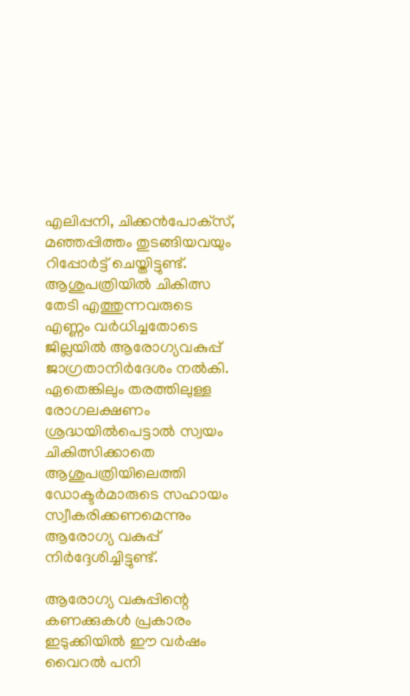എലിപ്പനി, ചിക്കന്‍പോക്‌സ്, മഞ്ഞപ്പിത്തം തുടങ്ങിയവയും റിപ്പോര്‍ട്ട് ചെയ്തിട്ടുണ്ട്. ആശുപത്രിയില്‍ ചികിത്സ തേടി എത്തുന്നവരുടെ എണ്ണം വര്‍ധിച്ചതോടെ ജില്ലയില്‍ ആരോഗ്യവകുപ്പ് ജാഗ്രതാനിര്‍ദേശം നല്‍കി. ഏതെങ്കിലും തരത്തിലുള്ള രോഗലക്ഷണം ശ്രദ്ധയില്‍പെട്ടാല്‍ സ്വയം ചികിത്സിക്കാതെ ആശുപത്രിയിലെത്തി ഡോക്ടര്‍മാരുടെ സഹായം സ്വീകരിക്കണമെന്നും ആരോഗ്യ വകുപ്പ് നിര്‍ദ്ദേശിച്ചിട്ടുണ്ട്.

ആരോഗ്യ വകുപ്പിന്റെ കണക്കുകള്‍ പ്രകാരം ഇടുക്കിയില്‍ ഈ വര്‍ഷം വൈറല്‍ പനി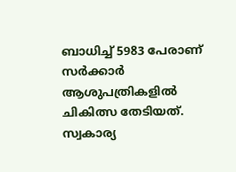ബാധിച്ച് 5983 പേരാണ് സര്‍ക്കാര്‍ ആശുപത്രികളില്‍ ചികിത്സ തേടിയത്. സ്വകാര്യ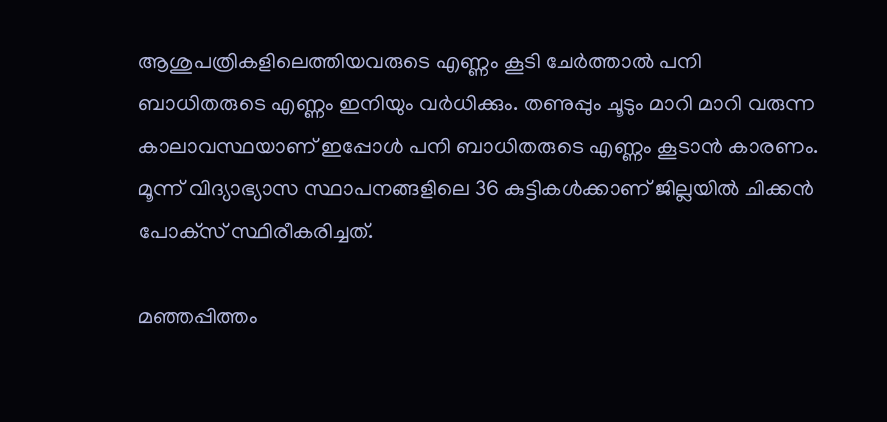ആശുപത്രികളിലെത്തിയവരുടെ എണ്ണം കൂടി ചേര്‍ത്താല്‍ പനി ബാധിതരുടെ എണ്ണം ഇനിയും വര്‍ധിക്കും. തണുപ്പും ചൂടും മാറി മാറി വരുന്ന കാലാവസ്ഥയാണ് ഇപ്പോള്‍ പനി ബാധിതരുടെ എണ്ണം കൂടാന്‍ കാരണം. മൂന്ന് വിദ്യാഭ്യാസ സ്ഥാപനങ്ങളിലെ 36 കുട്ടികള്‍ക്കാണ് ജില്ലയില്‍ ചിക്കന്‍ പോക്‌സ് സ്ഥിരീകരിച്ചത്.

മഞ്ഞപ്പിത്തം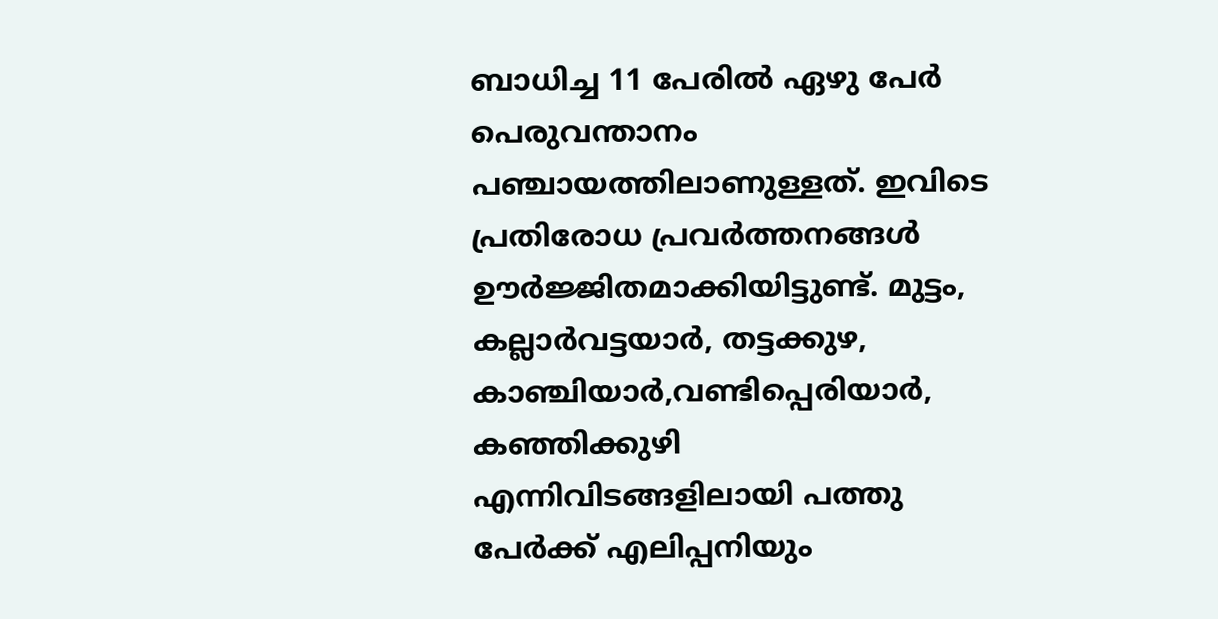ബാധിച്ച 11 പേരില്‍ ഏഴു പേര്‍ പെരുവന്താനം പഞ്ചായത്തിലാണുള്ളത്. ഇവിടെ പ്രതിരോധ പ്രവര്‍ത്തനങ്ങള്‍ ഊര്‍ജ്ജിതമാക്കിയിട്ടുണ്ട്. മുട്ടം, കല്ലാര്‍വട്ടയാര്‍, തട്ടക്കുഴ, കാഞ്ചിയാര്‍,വണ്ടിപ്പെരിയാര്‍, കഞ്ഞിക്കുഴി എന്നിവിടങ്ങളിലായി പത്തു പേര്‍ക്ക് എലിപ്പനിയും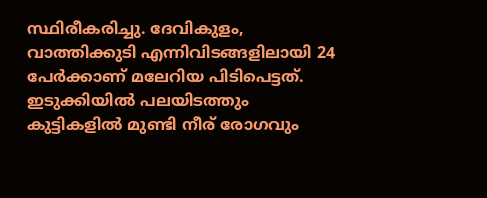സ്ഥിരീകരിച്ചു. ദേവികുളം, വാത്തിക്കുടി എന്നിവിടങ്ങളിലായി 24 പേര്‍ക്കാണ് മലേറിയ പിടിപെട്ടത്. ഇടുക്കിയില്‍ പലയിടത്തും കുട്ടികളില്‍ മുണ്ടി നീര് രോഗവും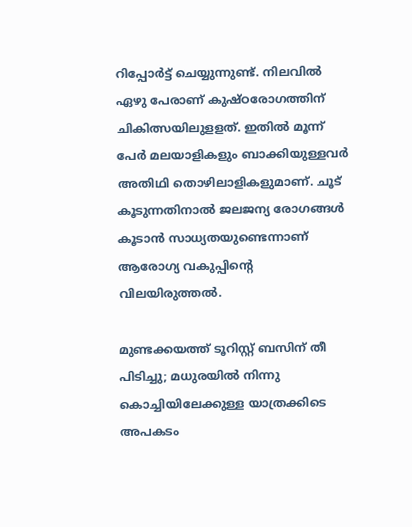റിപ്പോര്‍ട്ട് ചെയ്യുന്നുണ്ട്. നിലവില്‍ ഏഴു പേരാണ് കുഷ്ഠരോഗത്തിന് ചികിത്സയിലുളളത്. ഇതില്‍ മൂന്ന് പേര്‍ മലയാളികളും ബാക്കിയുള്ളവര്‍ അതിഥി തൊഴിലാളികളുമാണ്. ചൂട് കൂടുന്നതിനാല്‍ ജലജന്യ രോഗങ്ങള്‍ കൂടാന്‍ സാധ്യതയുണ്ടെന്നാണ് ആരോഗ്യ വകുപ്പിന്റെ വിലയിരുത്തല്‍.

മുണ്ടക്കയത്ത് ടൂറിസ്റ്റ് ബസിന് തീ പിടിച്ചു; മധുരയിൽ നിന്നു കൊച്ചിയിലേക്കുള്ള യാത്രക്കിടെ അപകടം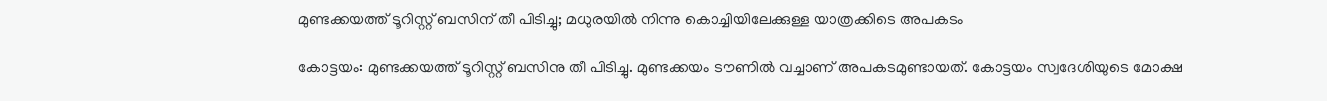മുണ്ടക്കയത്ത് ടൂറിസ്റ്റ് ബസിന് തീ പിടിച്ചു; മധുരയിൽ നിന്നു കൊച്ചിയിലേക്കുള്ള യാത്രക്കിടെ അപകടം

കോട്ടയം: മുണ്ടക്കയത്ത് ടൂറിസ്റ്റ് ബസിനു തീ പിടിച്ചു. മുണ്ടക്കയം ടൗണിൽ വച്ചാണ് അപകടമുണ്ടായത്. കോട്ടയം സ്വദേശിയുടെ മോക്ഷ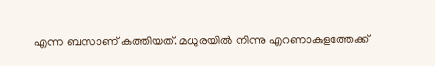എന്ന ബസാണ് കത്തിയത്. മധുരയിൽ നിന്നു എറണാകുളത്തേക്ക്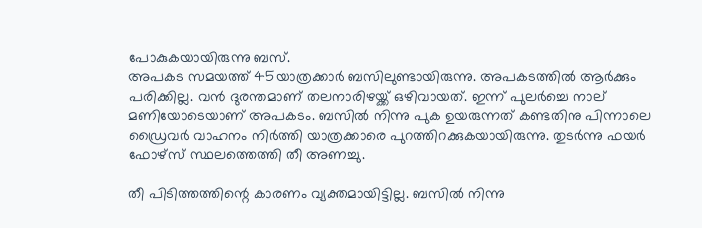പോകുകയായിരുന്നു ബസ്.
അപകട സമയത്ത് 45യാത്രക്കാർ ബസിലുണ്ടായിരുന്നു. അപകടത്തിൽ ആർക്കും പരിക്കില്ല. വൻ ദുരന്തമാണ് തലനാരിഴയ്ക്ക് ഒഴിവായത്. ഇന്ന് പുലർച്ചെ നാല് മണിയോടെയാണ് അപകടം. ബസിൽ നിന്നു പുക ഉയരുന്നത് കണ്ടതിനു പിന്നാലെ ഡ്രൈവർ വാഹനം നിർത്തി യാത്രക്കാരെ പുറത്തിറക്കുകയായിരുന്നു. തുടർന്നു ഫയർ ഫോഴ്സ് സ്ഥലത്തെത്തി തീ അണച്ചു.

തീ പിടിത്തത്തിന്റെ കാരണം വ്യക്തമായിട്ടില്ല. ബസിൽ നിന്നു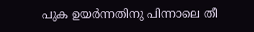പുക ഉയർന്നതിനു പിന്നാലെ തീ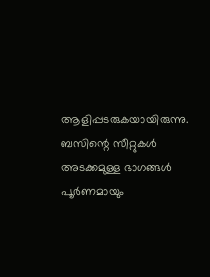ആളിപ്പടരുകയായിരുന്നു. ബസിന്റെ സീറ്റുകൾ അടക്കമുള്ള ഭാഗങ്ങൾ പൂർണമായും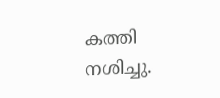കത്തി നശിച്ചു.